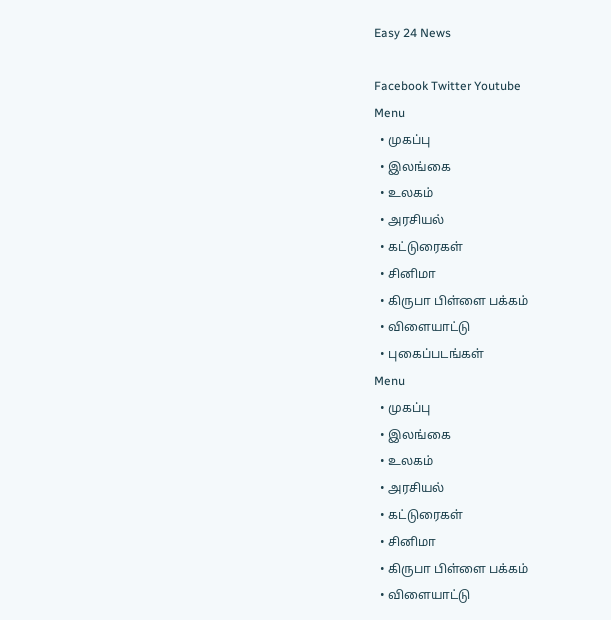Easy 24 News

Facebook Twitter Youtube
Menu
  • முகப்பு
  • இலங்கை
  • உலகம்
  • அரசியல்
  • கட்டுரைகள்
  • சினிமா
  • கிருபா பிள்ளை பக்கம்
  • விளையாட்டு
  • புகைப்படங்கள்
Menu
  • முகப்பு
  • இலங்கை
  • உலகம்
  • அரசியல்
  • கட்டுரைகள்
  • சினிமா
  • கிருபா பிள்ளை பக்கம்
  • விளையாட்டு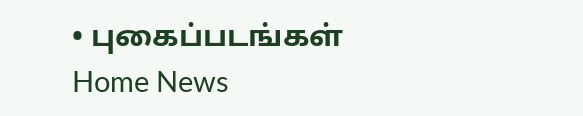• புகைப்படங்கள்
Home News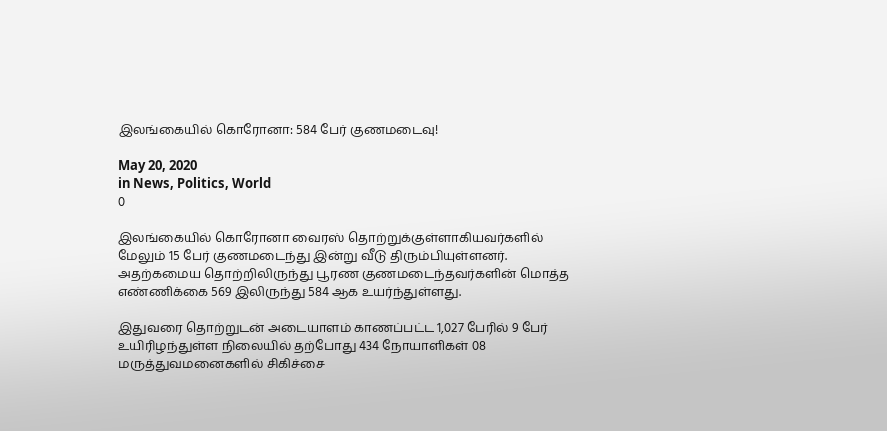இலங்கையில் கொரோனா: 584 பேர் குணமடைவு!

May 20, 2020
in News, Politics, World
0

இலங்கையில் கொரோனா வைரஸ் தொற்றுக்குள்ளாகியவர்களில் மேலும் 15 பேர் குணமடைந்து இன்று வீடு திரும்பியுள்ளனர். அதற்கமைய தொற்றிலிருந்து பூரண குணமடைந்தவர்களின் மொத்த எண்ணிக்கை 569 இலிருந்து 584 ஆக உயர்ந்துள்ளது.

இதுவரை தொற்றுடன் அடையாளம் காணப்பட்ட 1,027 பேரில் 9 பேர் உயிரிழந்துள்ள நிலையில் தற்போது 434 நோயாளிகள் 08 மருத்துவமனைகளில் சிகிச்சை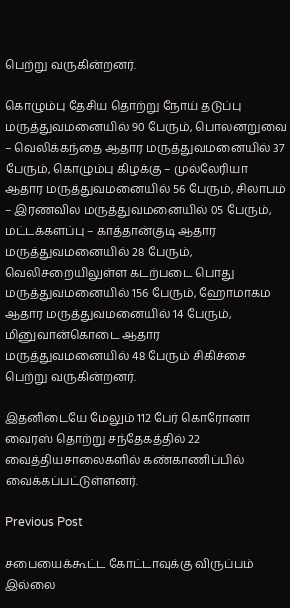பெற்று வருகின்றனர்.

கொழும்பு தேசிய தொற்று நோய் தடுப்பு மருத்துவமனையில் 90 பேரும், பொலனறுவை – வெலிக்கந்தை ஆதார மருத்துவமனையில் 37 பேரும், கொழும்பு கிழக்கு – முல்லேரியா ஆதார மருத்துவமனையில் 56 பேரும், சிலாபம் – இரணவில மருத்துவமனையில் 05 பேரும், மட்டக்களப்பு – காத்தான்குடி ஆதார மருத்துவமனையில் 28 பேரும், வெலிசறையிலுள்ள கடற்படை பொது மருத்துவமனையில் 156 பேரும், ஹோமாகம ஆதார மருத்துவமனையில் 14 பேரும், மினுவான்கொடை ஆதார மருத்துவமனையில் 48 பேரும் சிகிச்சை பெற்று வருகின்றனர்.

இதனிடையே மேலும் 112 பேர் கொரோனா வைரஸ் தொற்று சந்தேகத்தில் 22 வைத்தியசாலைகளில் கண்காணிப்பில் வைக்கப்பட்டுள்ளனர்.

Previous Post

சபையைக்கூட்ட கோட்டாவுக்கு விருப்பம் இல்லை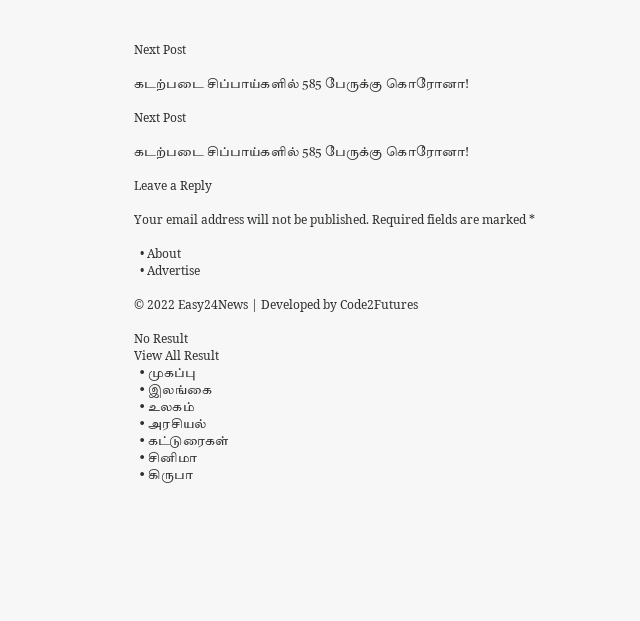Next Post

கடற்படை சிப்பாய்களில் 585 பேருக்கு கொரோனா!

Next Post

கடற்படை சிப்பாய்களில் 585 பேருக்கு கொரோனா!

Leave a Reply

Your email address will not be published. Required fields are marked *

  • About
  • Advertise

© 2022 Easy24News | Developed by Code2Futures

No Result
View All Result
  • முகப்பு
  • இலங்கை
  • உலகம்
  • அரசியல்
  • கட்டுரைகள்
  • சினிமா
  • கிருபா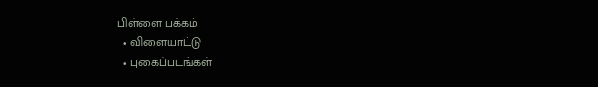பிள்ளை பக்கம்
  • விளையாட்டு
  • புகைப்படங்கள்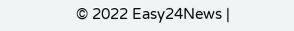© 2022 Easy24News |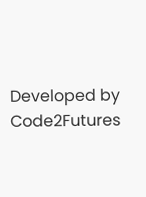Developed by Code2Futures